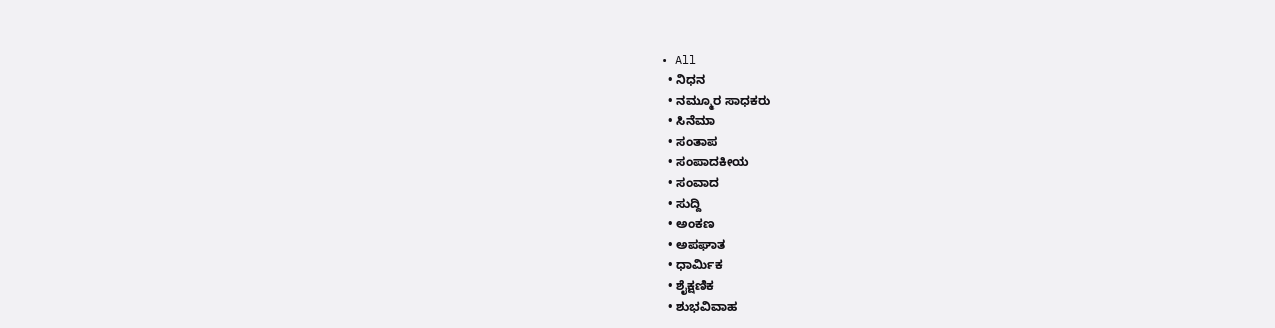• All
  • ನಿಧನ
  • ನಮ್ಮೂರ ಸಾಧಕರು
  • ಸಿನೆಮಾ
  • ಸಂತಾಪ
  • ಸಂಪಾದಕೀಯ
  • ಸಂವಾದ
  • ಸುದ್ದಿ
  • ಅಂಕಣ
  • ಅಪಘಾತ
  • ಧಾರ್ಮಿಕ
  • ಶೈಕ್ಷಣಿಕ
  • ಶುಭವಿವಾಹ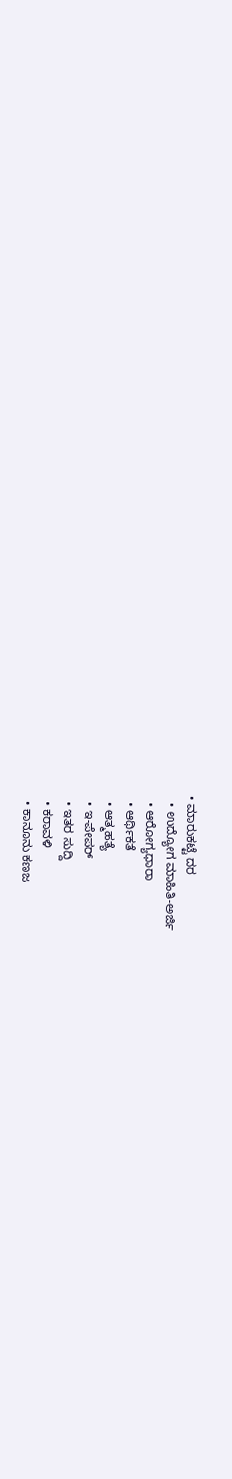• ಮಾರುಕಟ್ಟೆ ದರ
  • ಉದ್ಯೋಗ ಮಾಹಿತಿ-ಅರ್ಜಿ
  • ಆರೋಗ್ಯಧಾರಾ
  • ಆರ್ಥಿಕತೆ
  • ಆತ್ಮಹತ್ಯೆ
  • ಇ-ಪೇಪರ್
  • ಇತರ ಸುದ್ದಿ
  • ಕರಾವಳಿ
  • ಕಾನೂನು ಕಣಜ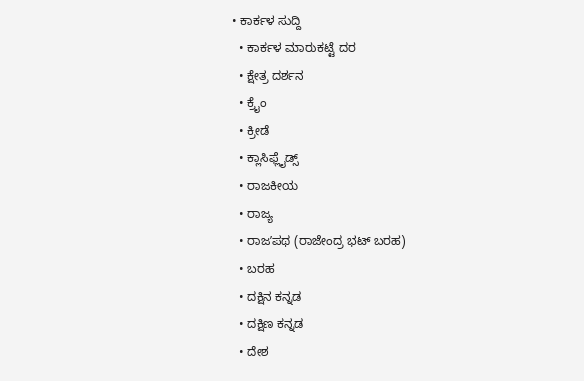• ಕಾರ್ಕಳ ಸುದ್ದಿ
  • ಕಾರ್ಕಳ ಮಾರುಕಟ್ಟೆ ದರ
  • ಕ್ಷೇತ್ರ ದರ್ಶನ
  • ಕ್ರೈಂ
  • ಕ್ರೀಡೆ
  • ಕ್ಲಾಸಿಫ್ಲೈಡ್ಸ್
  • ರಾಜಕೀಯ
  • ರಾಜ್ಯ
  • ರಾಜʼಪಥ (ರಾಜೇಂದ್ರ ಭಟ್‌ ಬರಹ)
  • ಬರಹ
  • ದಕ್ಷಿನ ಕನ್ನಡ
  • ದಕ್ಷಿಣ ಕನ್ನಡ
  • ದೇಶ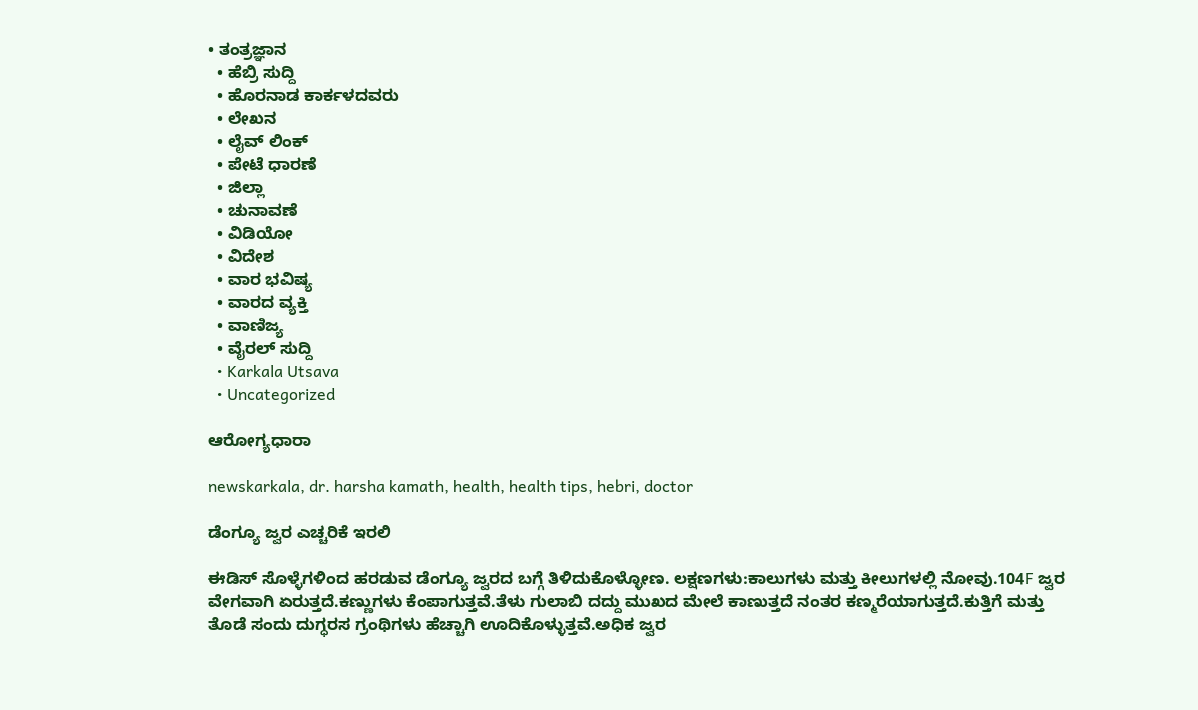• ತಂತ್ರಜ್ಞಾನ
  • ಹೆಬ್ರಿ ಸುದ್ದಿ
  • ಹೊರನಾಡ ಕಾರ್ಕಳದವರು
  • ಲೇಖನ
  • ಲೈವ್ ಲಿಂಕ್
  • ಪೇಟೆ ಧಾರಣೆ
  • ಜಿಲ್ಲಾ
  • ಚುನಾವಣೆ
  • ವಿಡಿಯೋ
  • ವಿದೇಶ
  • ವಾರ ಭವಿಷ್ಯ
  • ವಾರದ ವ್ಯಕ್ತಿ
  • ವಾಣಿಜ್ಯ
  • ವೈರಲ್ ಸುದ್ದಿ
  • Karkala Utsava
  • Uncategorized

ಆರೋಗ್ಯಧಾರಾ

newskarkala, dr. harsha kamath, health, health tips, hebri, doctor

ಡೆಂಗ್ಯೂ ಜ್ವರ ಎಚ್ಚರಿಕೆ ಇರಲಿ

ಈಡಿಸ್ ಸೊಳ್ಳೆಗಳಿಂದ ಹರಡುವ ಡೆಂಗ್ಯೂ ಜ್ವರದ ಬಗ್ಗೆ ತಿಳಿದುಕೊಳ್ಳೋಣ. ಲಕ್ಷಣಗಳು:ಕಾಲುಗಳು ಮತ್ತು ಕೀಲುಗಳಲ್ಲಿ ನೋವು.104F ಜ್ವರ ವೇಗವಾಗಿ ಏರುತ್ತದೆ.ಕಣ್ಣುಗಳು ಕೆಂಪಾಗುತ್ತವೆ.ತೆಳು ಗುಲಾಬಿ ದದ್ದು ಮುಖದ ಮೇಲೆ ಕಾಣುತ್ತದೆ ನಂತರ ಕಣ್ಮರೆಯಾಗುತ್ತದೆ.ಕುತ್ತಿಗೆ ಮತ್ತು ತೊಡೆ ಸಂದು ದುಗ್ಧರಸ ಗ್ರಂಥಿಗಳು ಹೆಚ್ಚಾಗಿ ಊದಿಕೊಳ್ಳುತ್ತವೆ.ಅಧಿಕ ಜ್ವರ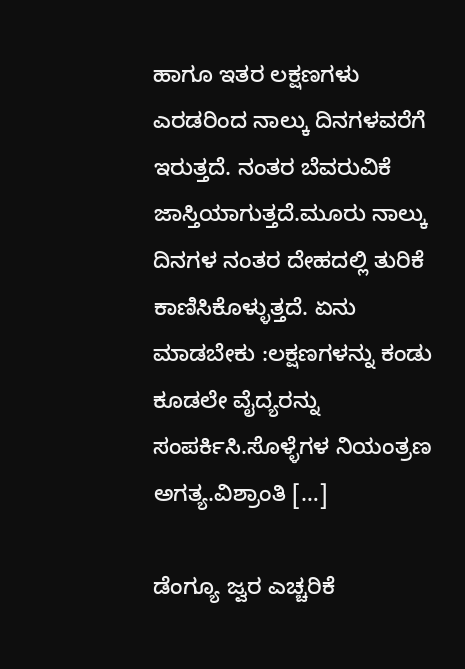ಹಾಗೂ ಇತರ ಲಕ್ಷಣಗಳು ಎರಡರಿಂದ ನಾಲ್ಕು ದಿನಗಳವರೆಗೆ ಇರುತ್ತದೆ. ನಂತರ ಬೆವರುವಿಕೆ ಜಾಸ್ತಿಯಾಗುತ್ತದೆ.ಮೂರು ನಾಲ್ಕು ದಿನಗಳ ನಂತರ ದೇಹದಲ್ಲಿ ತುರಿಕೆ ಕಾಣಿಸಿಕೊಳ್ಳುತ್ತದೆ. ಏನು ಮಾಡಬೇಕು :ಲಕ್ಷಣಗಳನ್ನು ಕಂಡು ಕೂಡಲೇ ವೈದ್ಯರನ್ನು ಸಂಪರ್ಕಿಸಿ.ಸೊಳ್ಳೆಗಳ ನಿಯಂತ್ರಣ ಅಗತ್ಯ.ವಿಶ್ರಾಂತಿ […]

ಡೆಂಗ್ಯೂ ಜ್ವರ ಎಚ್ಚರಿಕೆ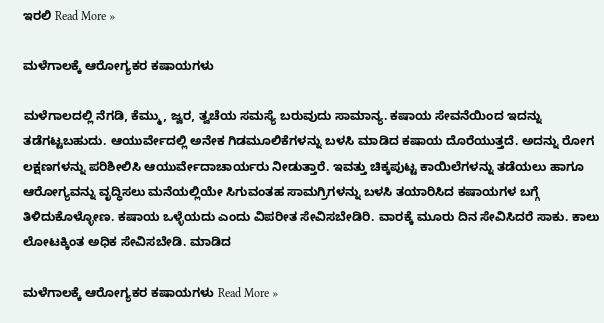ಇರಲಿ Read More »

ಮಳೆಗಾಲಕ್ಕೆ ಆರೋಗ್ಯಕರ ಕಷಾಯಗಳು

ಮಳೆಗಾಲದಲ್ಲಿ ನೆಗಡಿ, ಕೆಮ್ಮು, ಜ್ವರ, ತ್ವಚೆಯ ಸಮಸ್ಯೆ ಬರುವುದು ಸಾಮಾನ್ಯ. ಕಷಾಯ ಸೇವನೆಯಿಂದ ಇದನ್ನು ತಡೆಗಟ್ಟಬಹುದು. ಆಯುರ್ವೇದಲ್ಲಿ ಅನೇಕ ಗಿಡಮೂಲಿಕೆಗಳನ್ನು ಬಳಸಿ ಮಾಡಿದ ಕಷಾಯ ದೊರೆಯುತ್ತದೆ. ಅದನ್ನು ರೋಗ ಲಕ್ಷಣಗಳನ್ನು ಪರಿಶೀಲಿಸಿ ಆಯುರ್ವೇದಾಚಾರ್ಯರು ನೀಡುತ್ತಾರೆ. ಇವತ್ತು ಚಿಕ್ಕಪುಟ್ಟ ಕಾಯಿಲೆಗಳನ್ನು ತಡೆಯಲು ಹಾಗೂ ಆರೋಗ್ಯವನ್ನು ವೃದ್ಧಿಸಲು ಮನೆಯಲ್ಲಿಯೇ ಸಿಗುವಂತಹ ಸಾಮಗ್ರಿಗಳನ್ನು ಬಳಸಿ ತಯಾರಿಸಿದ ಕಷಾಯಗಳ ಬಗ್ಗೆ ತಿಳಿದುಕೊಳ್ಳೋಣ. ಕಷಾಯ ಒಳ್ಳೆಯದು ಎಂದು ವಿಪರೀತ ಸೇವಿಸಬೇಡಿರಿ. ವಾರಕ್ಕೆ ಮೂರು ದಿನ ಸೇವಿಸಿದರೆ ಸಾಕು. ಕಾಲು ಲೋಟಕ್ಕಿಂತ ಅಧಿಕ ಸೇವಿಸಬೇಡಿ. ಮಾಡಿದ

ಮಳೆಗಾಲಕ್ಕೆ ಆರೋಗ್ಯಕರ ಕಷಾಯಗಳು Read More »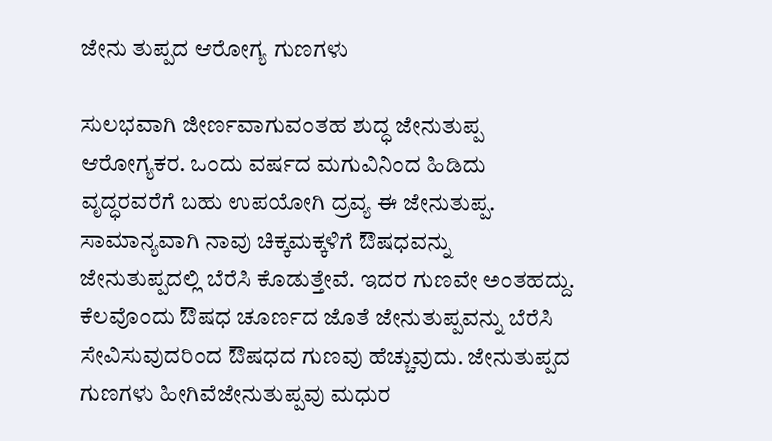ಜೇನು ತುಪ್ಪದ ಆರೋಗ್ಯ ಗುಣಗಳು

ಸುಲಭವಾಗಿ ಜೀರ್ಣವಾಗುವಂತಹ ಶುದ್ಧ ಜೇನುತುಪ್ಪ ಆರೋಗ್ಯಕರ. ಒಂದು ವರ್ಷದ ಮಗುವಿನಿಂದ ಹಿಡಿದು ವೃದ್ಧರವರೆಗೆ ಬಹು ಉಪಯೋಗಿ ದ್ರವ್ಯ ಈ ಜೇನುತುಪ್ಪ. ಸಾಮಾನ್ಯವಾಗಿ ನಾವು ಚಿಕ್ಕಮಕ್ಕಳಿಗೆ ಔಷಧವನ್ನು ಜೇನುತುಪ್ಪದಲ್ಲಿ ಬೆರೆಸಿ ಕೊಡುತ್ತೇವೆ. ಇದರ ಗುಣವೇ ಅಂತಹದ್ದು. ಕೆಲವೊಂದು ಔಷಧ ಚೂರ್ಣದ ಜೊತೆ ಜೇನುತುಪ್ಪವನ್ನು ಬೆರೆಸಿ ಸೇವಿಸುವುದರಿಂದ ಔಷಧದ ಗುಣವು ಹೆಚ್ಚುವುದು. ಜೇನುತುಪ್ಪದ ಗುಣಗಳು ಹೀಗಿವೆಜೇನುತುಪ್ಪವು ಮಧುರ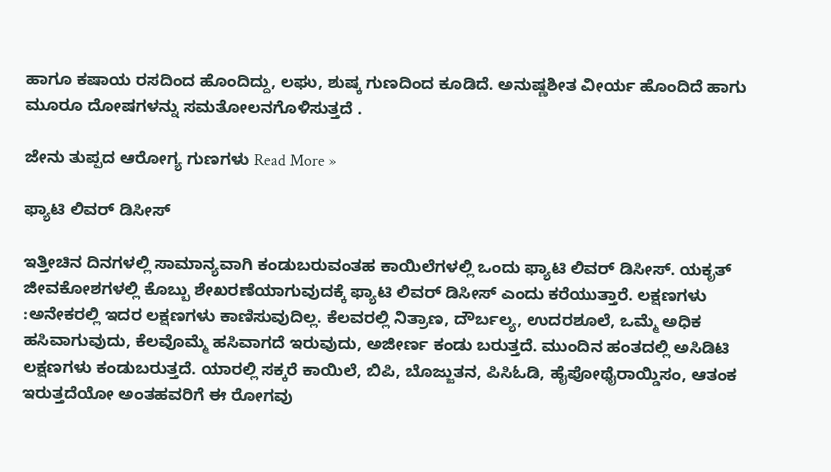ಹಾಗೂ ಕಷಾಯ ರಸದಿಂದ ಹೊಂದಿದ್ದು, ಲಘು, ಶುಷ್ಕ ಗುಣದಿಂದ ಕೂಡಿದೆ. ಅನುಷ್ಣಶೀತ ವೀರ್ಯ ಹೊಂದಿದೆ ಹಾಗು ಮೂರೂ ದೋಷಗಳನ್ನು ಸಮತೋಲನಗೊಳಿಸುತ್ತದೆ .

ಜೇನು ತುಪ್ಪದ ಆರೋಗ್ಯ ಗುಣಗಳು Read More »

ಫ್ಯಾಟಿ ಲಿವರ್ ಡಿಸೀಸ್

ಇತ್ತೀಚಿನ ದಿನಗಳಲ್ಲಿ ಸಾಮಾನ್ಯವಾಗಿ ಕಂಡುಬರುವಂತಹ ಕಾಯಿಲೆಗಳಲ್ಲಿ ಒಂದು ಫ್ಯಾಟಿ ಲಿವರ್ ಡಿಸೀಸ್. ಯಕೃತ್ ಜೀವಕೋಶಗಳಲ್ಲಿ ಕೊಬ್ಬು ಶೇಖರಣೆಯಾಗುವುದಕ್ಕೆ ಫ್ಯಾಟಿ ಲಿವರ್ ಡಿಸೀಸ್ ಎಂದು ಕರೆಯುತ್ತಾರೆ. ಲಕ್ಷಣಗಳು :ಅನೇಕರಲ್ಲಿ ಇದರ ಲಕ್ಷಣಗಳು ಕಾಣಿಸುವುದಿಲ್ಲ. ಕೆಲವರಲ್ಲಿ ನಿತ್ರಾಣ, ದೌರ್ಬಲ್ಯ, ಉದರಶೂಲೆ, ಒಮ್ಮೆ ಅಧಿಕ ಹಸಿವಾಗುವುದು, ಕೆಲವೊಮ್ಮೆ ಹಸಿವಾಗದೆ ಇರುವುದು, ಅಜೀರ್ಣ ಕಂಡು ಬರುತ್ತದೆ. ಮುಂದಿನ ಹಂತದಲ್ಲಿ ಅಸಿಡಿಟಿ ಲಕ್ಷಣಗಳು ಕಂಡುಬರುತ್ತದೆ. ಯಾರಲ್ಲಿ ಸಕ್ಕರೆ ಕಾಯಿಲೆ, ಬಿಪಿ, ಬೊಜ್ಜುತನ, ಪಿಸಿಓಡಿ, ಹೈಪೋಥೈರಾಯ್ಡಿಸಂ, ಆತಂಕ ಇರುತ್ತದೆಯೋ ಅಂತಹವರಿಗೆ ಈ ರೋಗವು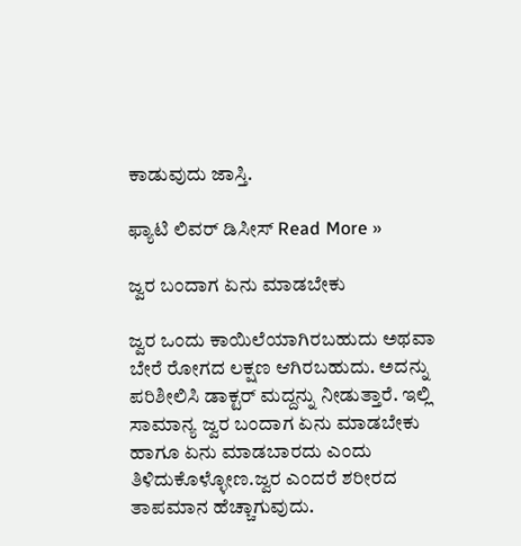ಕಾಡುವುದು ಜಾಸ್ತಿ.

ಫ್ಯಾಟಿ ಲಿವರ್ ಡಿಸೀಸ್ Read More »

ಜ್ವರ ಬಂದಾಗ ಏನು ಮಾಡಬೇಕು

ಜ್ವರ ಒಂದು ಕಾಯಿಲೆಯಾಗಿರಬಹುದು ಅಥವಾ ಬೇರೆ ರೋಗದ ಲಕ್ಷಣ ಆಗಿರಬಹುದು. ಅದನ್ನು ಪರಿಶೀಲಿಸಿ ಡಾಕ್ಟರ್ ಮದ್ದನ್ನು ನೀಡುತ್ತಾರೆ. ಇಲ್ಲಿ ಸಾಮಾನ್ಯ ಜ್ವರ ಬಂದಾಗ ಏನು ಮಾಡಬೇಕು ಹಾಗೂ ಏನು ಮಾಡಬಾರದು ಎಂದು ತಿಳಿದುಕೊಳ್ಳೋಣ.ಜ್ವರ ಎಂದರೆ ಶರೀರದ ತಾಪಮಾನ ಹೆಚ್ಚಾಗುವುದು.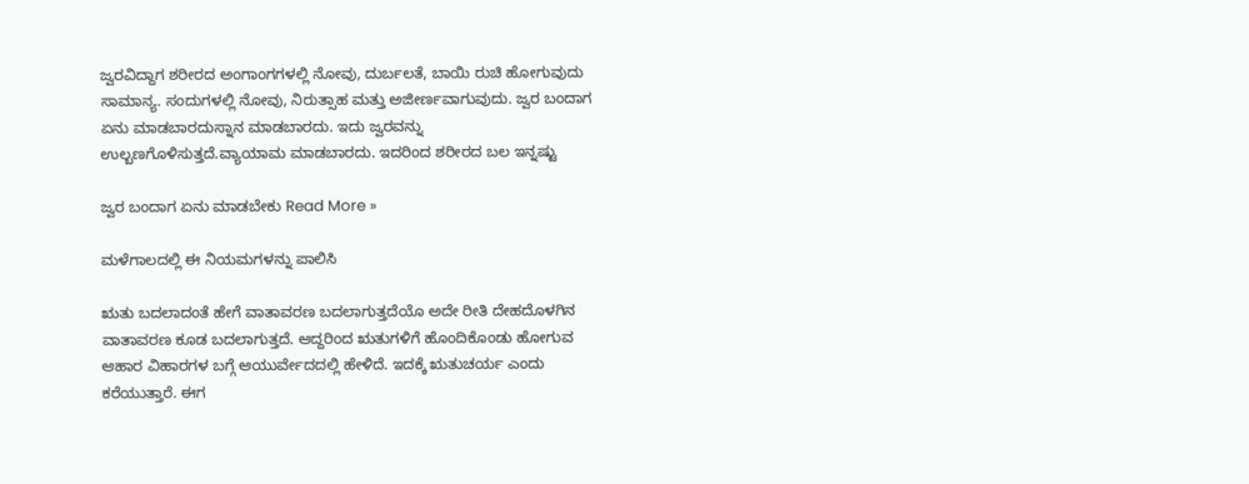ಜ್ವರವಿದ್ದಾಗ ಶರೀರದ ಅಂಗಾಂಗಗಳಲ್ಲಿ ನೋವು, ದುರ್ಬಲತೆ, ಬಾಯಿ ರುಚಿ ಹೋಗುವುದು ಸಾಮಾನ್ಯ. ಸಂದುಗಳಲ್ಲಿ ನೋವು, ನಿರುತ್ಸಾಹ ಮತ್ತು ಅಜೀರ್ಣವಾಗುವುದು. ಜ್ವರ ಬಂದಾಗ ಏನು ಮಾಡಬಾರದುಸ್ನಾನ ಮಾಡಬಾರದು. ಇದು ಜ್ವರವನ್ನು ಉಲ್ಬಣಗೊಳಿಸುತ್ತದೆ.ವ್ಯಾಯಾಮ ಮಾಡಬಾರದು. ಇದರಿಂದ ಶರೀರದ ಬಲ ಇನ್ನಷ್ಟು

ಜ್ವರ ಬಂದಾಗ ಏನು ಮಾಡಬೇಕು Read More »

ಮಳೆಗಾಲದಲ್ಲಿ ಈ ನಿಯಮಗಳನ್ನು ಪಾಲಿಸಿ

ಋತು ಬದಲಾದಂತೆ ಹೇಗೆ ವಾತಾವರಣ ಬದಲಾಗುತ್ತದೆಯೊ ಅದೇ ರೀತಿ ದೇಹದೊಳಗಿನ ವಾತಾವರಣ ಕೂಡ ಬದಲಾಗುತ್ತದೆ. ಆದ್ದರಿಂದ ಋತುಗಳಿಗೆ ಹೊಂದಿಕೊಂಡು ಹೋಗುವ ಆಹಾರ ವಿಹಾರಗಳ ಬಗ್ಗೆ ಆಯುರ್ವೇದದಲ್ಲಿ ಹೇಳಿದೆ. ಇದಕ್ಕೆ ಋತುಚರ್ಯ ಎಂದು ಕರೆಯುತ್ತಾರೆ. ಈಗ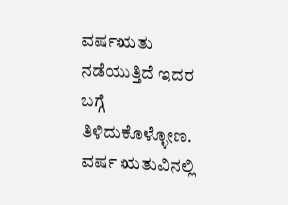ವರ್ಷಋತು ನಡೆಯುತ್ತಿದೆ ಇದರ ಬಗ್ಗೆ ತಿಳಿದುಕೊಳ್ಳೋಣ. ವರ್ಷ ಋತುವಿನಲ್ಲಿ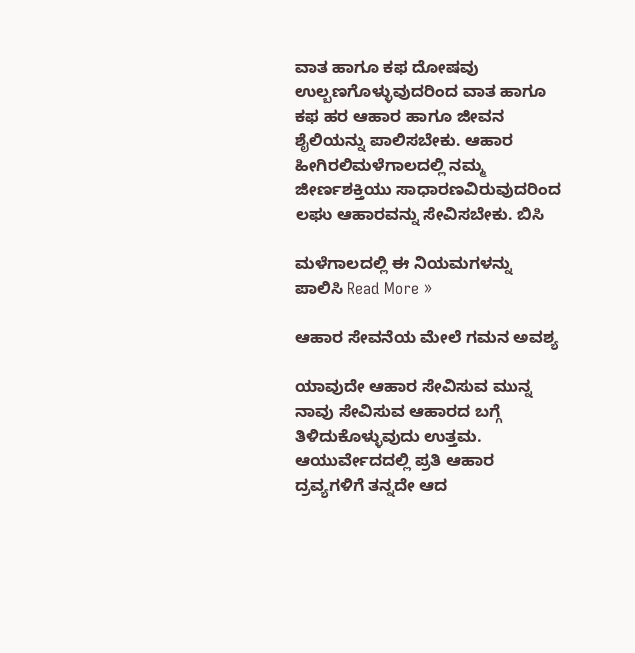ವಾತ ಹಾಗೂ ಕಫ ದೋಷವು ಉಲ್ಬಣಗೊಳ್ಳುವುದರಿಂದ ವಾತ ಹಾಗೂ ಕಫ ಹರ ಆಹಾರ ಹಾಗೂ ಜೀವನ ಶೈಲಿಯನ್ನು ಪಾಲಿಸಬೇಕು. ಆಹಾರ ಹೀಗಿರಲಿಮಳೆಗಾಲದಲ್ಲಿ ನಮ್ಮ ಜೀರ್ಣಶಕ್ತಿಯು ಸಾಧಾರಣವಿರುವುದರಿಂದ ಲಘು ಆಹಾರವನ್ನು ಸೇವಿಸಬೇಕು. ಬಿಸಿ

ಮಳೆಗಾಲದಲ್ಲಿ ಈ ನಿಯಮಗಳನ್ನು ಪಾಲಿಸಿ Read More »

ಆಹಾರ ಸೇವನೆಯ ಮೇಲೆ ಗಮನ ಅವಶ್ಯ

ಯಾವುದೇ ಆಹಾರ ಸೇವಿಸುವ ಮುನ್ನ ನಾವು ಸೇವಿಸುವ ಆಹಾರದ ಬಗ್ಗೆ ತಿಳಿದುಕೊಳ್ಳುವುದು ಉತ್ತಮ. ಆಯುರ್ವೇದದಲ್ಲಿ ಪ್ರತಿ ಆಹಾರ ದ್ರವ್ಯಗಳಿಗೆ ತನ್ನದೇ ಆದ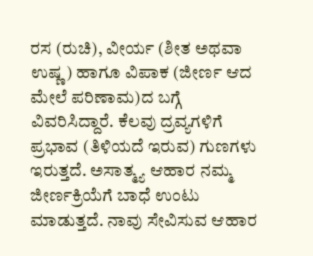ರಸ (ರುಚಿ), ವೀರ್ಯ (ಶೀತ ಅಥವಾ ಉಷ್ಣ) ಹಾಗೂ ವಿಪಾಕ (ಜೀರ್ಣ ಆದ ಮೇಲೆ ಪರಿಣಾಮ)ದ ಬಗ್ಗೆ ವಿವರಿಸಿದ್ದಾರೆ. ಕೆಲವು ದ್ರವ್ಯಗಳಿಗೆ ಪ್ರಭಾವ (ತಿಳಿಯದೆ ಇರುವ) ಗುಣಗಳು ಇರುತ್ತದೆ. ಅಸಾತ್ಮ್ಯ ಆಹಾರ ನಮ್ಮ ಜೀರ್ಣಕ್ರಿಯೆಗೆ ಬಾಧೆ ಉಂಟು ಮಾಡುತ್ತದೆ. ನಾವು ಸೇವಿಸುವ ಆಹಾರ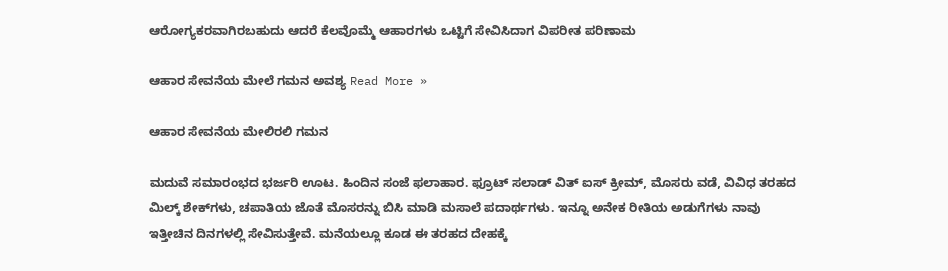ಆರೋಗ್ಯಕರವಾಗಿರಬಹುದು ಆದರೆ ಕೆಲವೊಮ್ಮೆ ಆಹಾರಗಳು ಒಟ್ಟಿಗೆ ಸೇವಿಸಿದಾಗ ವಿಪರೀತ ಪರಿಣಾಮ

ಆಹಾರ ಸೇವನೆಯ ಮೇಲೆ ಗಮನ ಅವಶ್ಯ Read More »

ಆಹಾರ ಸೇವನೆಯ ಮೇಲಿರಲಿ ಗಮನ

ಮದುವೆ ಸಮಾರಂಭದ ಭರ್ಜರಿ ಊಟ. ಹಿಂದಿನ ಸಂಜೆ ಫಲಾಹಾರ. ಫ್ರೂಟ್ ಸಲಾಡ್ ವಿತ್ ಐಸ್ ಕ್ರೀಮ್, ಮೊಸರು ವಡೆ, ವಿವಿಧ ತರಹದ ಮಿಲ್ಕ್ ಶೇಕ್‌ಗಳು, ಚಪಾತಿಯ ಜೊತೆ ಮೊಸರನ್ನು ಬಿಸಿ ಮಾಡಿ ಮಸಾಲೆ ಪದಾರ್ಥಗಳು. ಇನ್ನೂ ಅನೇಕ ರೀತಿಯ ಅಡುಗೆಗಳು ನಾವು ಇತ್ತೀಚಿನ ದಿನಗಳಲ್ಲಿ ಸೇವಿಸುತ್ತೇವೆ. ಮನೆಯಲ್ಲೂ ಕೂಡ ಈ ತರಹದ ದೇಹಕ್ಕೆ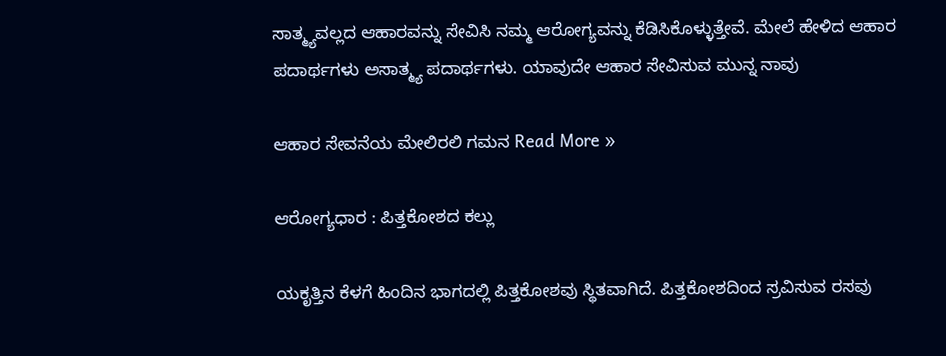ಸಾತ್ಮ್ಯವಲ್ಲದ ಆಹಾರವನ್ನು ಸೇವಿಸಿ ನಮ್ಮ ಆರೋಗ್ಯವನ್ನು ಕೆಡಿಸಿಕೊಳ್ಳುತ್ತೇವೆ. ಮೇಲೆ ಹೇಳಿದ ಆಹಾರ ಪದಾರ್ಥಗಳು ಅಸಾತ್ಮ್ಯ ಪದಾರ್ಥಗಳು. ಯಾವುದೇ ಆಹಾರ ಸೇವಿಸುವ ಮುನ್ನ ನಾವು

ಆಹಾರ ಸೇವನೆಯ ಮೇಲಿರಲಿ ಗಮನ Read More »

ಆರೋಗ್ಯಧಾರ : ಪಿತ್ತಕೋಶದ ಕಲ್ಲು

ಯಕೃತ್ತಿನ ಕೆಳಗೆ ಹಿಂದಿನ ಭಾಗದಲ್ಲಿ ಪಿತ್ತಕೋಶವು ಸ್ಥಿತವಾಗಿದೆ. ಪಿತ್ತಕೋಶದಿಂದ ಸ್ರವಿಸುವ ರಸವು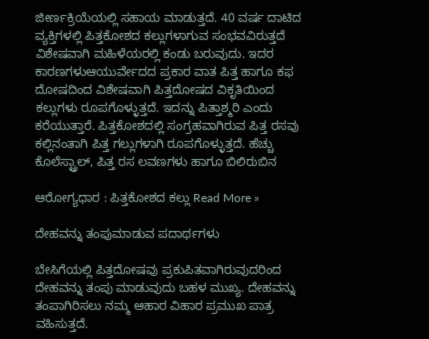ಜೀರ್ಣಕ್ರಿಯೆಯಲ್ಲಿ ಸಹಾಯ ಮಾಡುತ್ತದೆ. 40 ವರ್ಷ ದಾಟಿದ ವ್ಯಕ್ತಿಗಳಲ್ಲಿ ಪಿತ್ತಕೋಶದ ಕಲ್ಲುಗಳಾಗುವ ಸಂಭವವಿರುತ್ತದೆ ವಿಶೇಷವಾಗಿ ಮಹಿಳೆಯರಲ್ಲಿ ಕಂಡು ಬರುವುದು. ಇದರ ಕಾರಣಗಳುಆಯುರ್ವೇದದ ಪ್ರಕಾರ ವಾತ ಪಿತ್ತ ಹಾಗೂ ಕಫ ದೋಷದಿಂದ ವಿಶೇಷವಾಗಿ ಪಿತ್ತದೋಷದ ವಿಕೃತಿಯಿಂದ ಕಲ್ಲುಗಳು ರೂಪಗೊಳ್ಳುತ್ತದೆ. ಇದನ್ನು ಪಿತ್ತಾಶ್ಮರಿ ಎಂದು ಕರೆಯುತ್ತಾರೆ. ಪಿತ್ತಕೋಶದಲ್ಲಿ ಸಂಗ್ರಹವಾಗಿರುವ ಪಿತ್ತ ರಸವು ಕಲ್ಲಿನಂತಾಗಿ ಪಿತ್ತ ಗಲ್ಲುಗಳಾಗಿ ರೂಪಗೊಳ್ಳುತ್ತದೆ. ಹೆಚ್ಚು ಕೊಲೆಸ್ಟ್ರಾಲ್, ಪಿತ್ತ ರಸ ಲವಣಗಳು ಹಾಗೂ ಬಿಲಿರುಬಿನ

ಆರೋಗ್ಯಧಾರ : ಪಿತ್ತಕೋಶದ ಕಲ್ಲು Read More »

ದೇಹವನ್ನು ತಂಪುಮಾಡುವ ಪದಾರ್ಥಗಳು

ಬೇಸಿಗೆಯಲ್ಲಿ ಪಿತ್ತದೋಷವು ಪ್ರಕುಪಿತವಾಗಿರುವುದರಿಂದ ದೇಹವನ್ನು ತಂಪು ಮಾಡುವುದು ಬಹಳ ಮುಖ್ಯ. ದೇಹವನ್ನು ತಂಪಾಗಿರಿಸಲು ನಮ್ಮ ಆಹಾರ ವಿಹಾರ ಪ್ರಮುಖ ಪಾತ್ರ ವಹಿಸುತ್ತದೆ.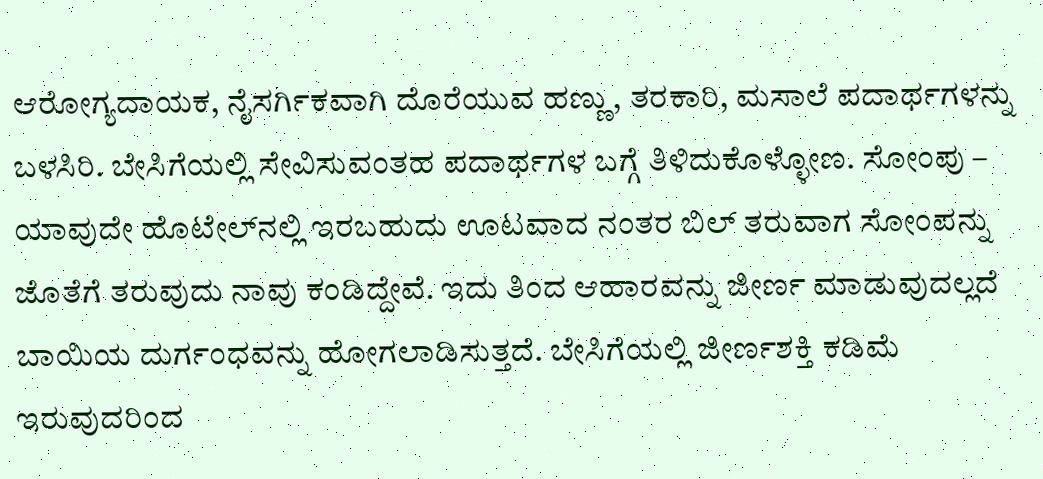ಆರೋಗ್ಯದಾಯಕ, ನೈಸರ್ಗಿಕವಾಗಿ ದೊರೆಯುವ ಹಣ್ಣು, ತರಕಾರಿ, ಮಸಾಲೆ ಪದಾರ್ಥಗಳನ್ನು ಬಳಸಿರಿ. ಬೇಸಿಗೆಯಲ್ಲಿ ಸೇವಿಸುವಂತಹ ಪದಾರ್ಥಗಳ ಬಗ್ಗೆ ತಿಳಿದುಕೊಳ್ಳೋಣ. ಸೋಂಪು – ಯಾವುದೇ ಹೊಟೇಲ್‌ನಲ್ಲಿ ಇರಬಹುದು ಊಟವಾದ ನಂತರ ಬಿಲ್ ತರುವಾಗ ಸೋಂಪನ್ನು ಜೊತೆಗೆ ತರುವುದು ನಾವು ಕಂಡಿದ್ದೇವೆ. ಇದು ತಿಂದ ಆಹಾರವನ್ನು ಜೀರ್ಣ ಮಾಡುವುದಲ್ಲದೆ ಬಾಯಿಯ ದುರ್ಗಂಧವನ್ನು ಹೋಗಲಾಡಿಸುತ್ತದೆ. ಬೇಸಿಗೆಯಲ್ಲಿ ಜೀರ್ಣಶಕ್ತಿ ಕಡಿಮೆ ಇರುವುದರಿಂದ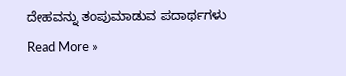ದೇಹವನ್ನು ತಂಪುಮಾಡುವ ಪದಾರ್ಥಗಳು Read More »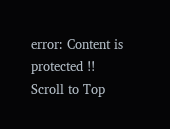error: Content is protected !!
Scroll to Top